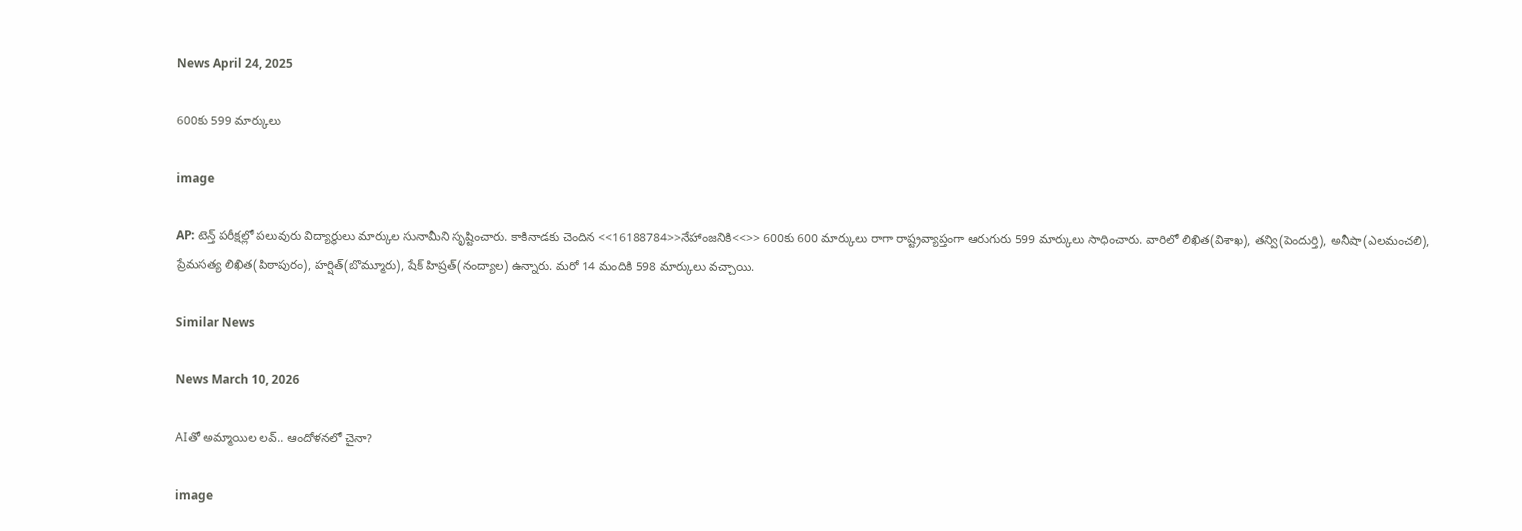News April 24, 2025

600కు 599 మార్కులు

image

AP: టెన్త్ పరీక్షల్లో పలువురు విద్యార్థులు మార్కుల సునామీని సృష్టించారు. కాకినాడకు చెందిన <<16188784>>నేహాంజనికి<<>> 600కు 600 మార్కులు రాగా రాష్ట్రవ్యాప్తంగా ఆరుగురు 599 మార్కులు సాధించారు. వారిలో లిఖిత(విశాఖ), తన్వి(పెందుర్తి), అనీషా(ఎలమంచలి), ప్రేమసత్య లిఖిత(పిఠాపురం), హర్షిత్(బొమ్మూరు), షేక్ హిష్రత్(నంద్యాల) ఉన్నారు. మరో 14 మందికి 598 మార్కులు వచ్చాయి.

Similar News

News March 10, 2026

AIతో అమ్మాయిల లవ్.. ఆందోళనలో చైనా?

image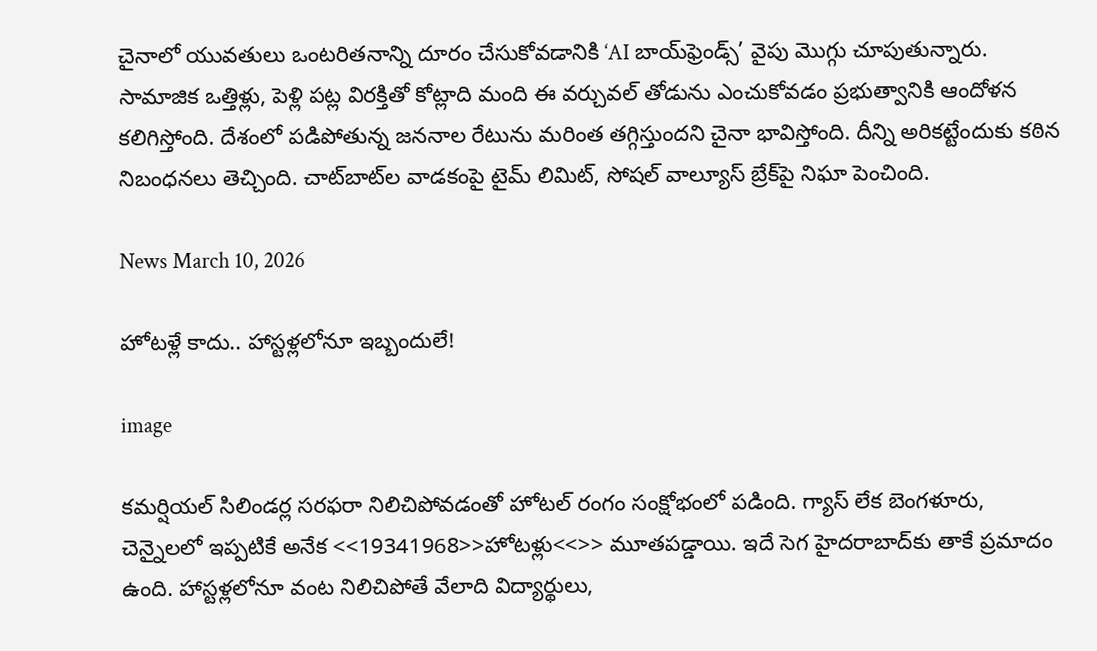చైనాలో యువతులు ఒంటరితనాన్ని దూరం చేసుకోవడానికి ‘AI బాయ్‌ఫ్రెండ్స్’ వైపు మొగ్గు చూపుతున్నారు. సామాజిక ఒత్తిళ్లు, పెళ్లి పట్ల విరక్తితో కోట్లాది మంది ఈ వర్చువల్ తోడును ఎంచుకోవడం ప్రభుత్వానికి ఆందోళన కలిగిస్తోంది. దేశంలో పడిపోతున్న జననాల రేటును మరింత తగ్గిస్తుందని చైనా భావిస్తోంది. దీన్ని అరికట్టేందుకు కఠిన నిబంధనలు తెచ్చింది. చాట్‌బాట్‌ల వాడకంపై టైమ్ లిమిట్, సోషల్ వాల్యూస్ బ్రేక్‌పై నిఘా పెంచింది.

News March 10, 2026

హోటళ్లే కాదు.. హాస్టళ్లలోనూ ఇబ్బందులే!

image

కమర్షియల్ సిలిండర్ల సరఫరా నిలిచిపోవడంతో హోటల్ రంగం సంక్షోభంలో పడింది. గ్యాస్ లేక బెంగళూరు, చెన్నైలలో ఇప్పటికే అనేక <<19341968>>హోటళ్లు<<>> మూతపడ్డాయి. ఇదే సెగ హైదరాబాద్‌కు తాకే ప్రమాదం ఉంది. హాస్టళ్లలోనూ వంట నిలిచిపోతే వేలాది విద్యార్థులు,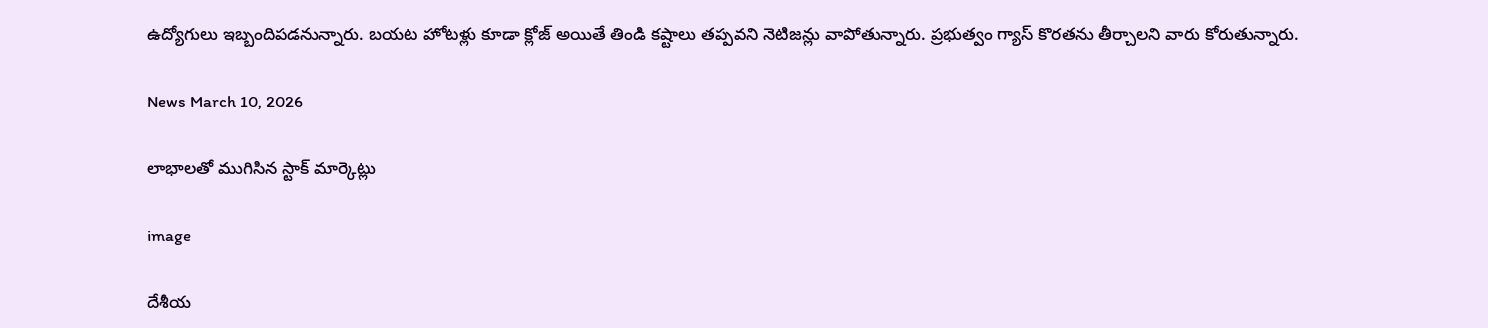ఉద్యోగులు ఇబ్బందిపడనున్నారు. బయట హోటళ్లు కూడా క్లోజ్ అయితే తిండి కష్టాలు తప్పవని నెటిజన్లు వాపోతున్నారు. ప్రభుత్వం గ్యాస్ కొరతను తీర్చాలని వారు కోరుతున్నారు.

News March 10, 2026

లాభాలతో ముగిసిన స్టాక్ మార్కెట్లు

image

దేశీయ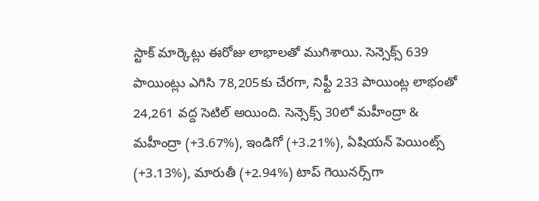స్టాక్ మార్కెట్లు ఈరోజు లాభాలతో ముగిశాయి. సెన్సెక్స్ 639 పాయింట్లు ఎగిసి 78,205కు చేరగా, నిఫ్టీ 233 పాయింట్ల లాభంతో 24,261 వద్ద సెటిల్ అయింది. సెన్సెక్స్ 30లో మహీంద్రా & మహీంద్రా (+3.67%), ఇండిగో (+3.21%), ఏషియన్ పెయింట్స్ (+3.13%), మారుతీ (+2.94%) టాప్ గెయినర్స్‌గా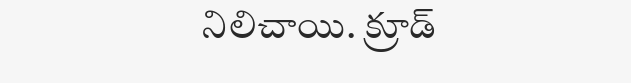నిలిచాయి. క్రూడ్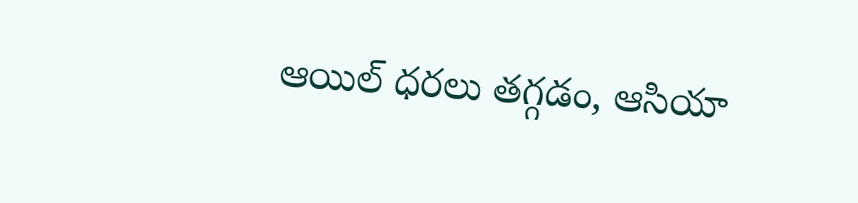ఆయిల్ ధరలు తగ్గడం, ఆసియా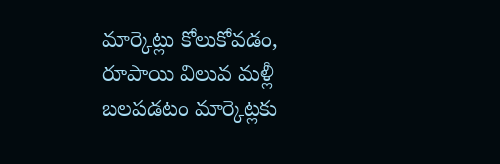మార్కెట్లు కోలుకోవడం, రూపాయి విలువ మళ్లీ బలపడటం మార్కెట్లకు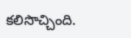కలిసొచ్చింది.